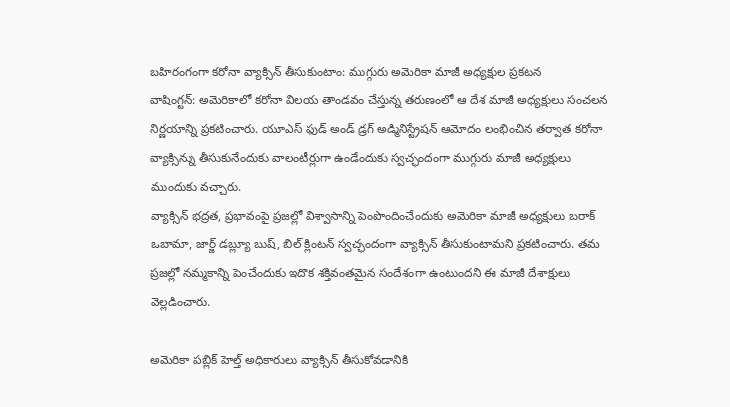బహిరంగంగా కరోనా వ్యాక్సిన్ తీసుకుంటాం: ముగ్గురు అమెరికా మాజీ అధ్యక్షుల ప్రకటన
వాషింగ్టన్: అమెరికాలో కరోనా విలయ తాండవం చేస్తున్న తరుణంలో ఆ దేశ మాజీ అధ్యక్షులు సంచలన నిర్ణయాన్ని ప్రకటించారు. యూఎస్ ఫుడ్ అండ్ డ్రగ్ అడ్మినిస్ట్రేషన్ ఆమోదం లంభించిన తర్వాత కరోనా వ్యాక్సిన్ను తీసుకునేందుకు వాలంటీర్లుగా ఉండేందుకు స్వచ్ఛందంగా ముగ్గురు మాజీ అధ్యక్షులు ముందుకు వచ్చారు.
వ్యాక్సిన్ భద్రత, ప్రభావంపై ప్రజల్లో విశ్వాసాన్ని పెంపొందించేందుకు అమెరికా మాజీ అధ్యక్షులు బరాక్ ఒబామా, జార్జ్ డబ్ల్యూ బుష్, బిల్ క్లింటన్ స్వచ్ఛందంగా వ్యాక్సిన్ తీసుకుంటామని ప్రకటించారు. తమ ప్రజల్లో నమ్మకాన్ని పెంచేందుకు ఇదొక శక్తివంతమైన సందేశంగా ఉంటుందని ఈ మాజీ దేశాక్షులు వెల్లడించారు.

అమెరికా పబ్లిక్ హెల్త్ అధికారులు వ్యాక్సిన్ తీసుకోవడానికి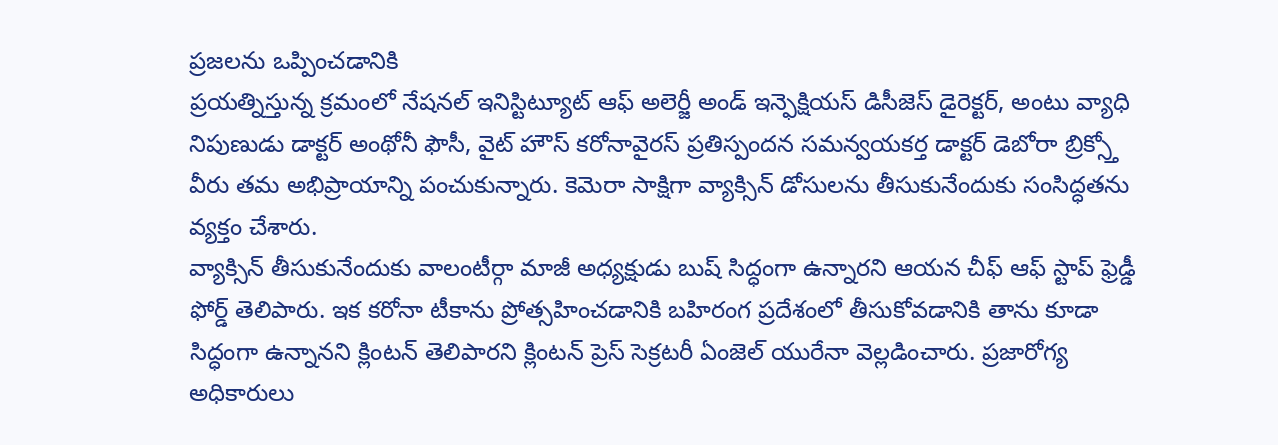ప్రజలను ఒప్పించడానికి
ప్రయత్నిస్తున్న క్రమంలో నేషనల్ ఇనిస్టిట్యూట్ ఆఫ్ అలెర్జీ అండ్ ఇన్ఫెక్షియస్ డిసీజెస్ డైరెక్టర్, అంటు వ్యాధి నిపుణుడు డాక్టర్ అంథోనీ ఫౌసీ, వైట్ హౌస్ కరోనావైరస్ ప్రతిస్పందన సమన్వయకర్త డాక్టర్ డెబోరా బ్రిక్స్తో వీరు తమ అభిప్రాయాన్ని పంచుకున్నారు. కెమెరా సాక్షిగా వ్యాక్సిన్ డోసులను తీసుకునేందుకు సంసిద్ధతను వ్యక్తం చేశారు.
వ్యాక్సిన్ తీసుకునేందుకు వాలంటీర్గా మాజీ అధ్యక్షుడు బుష్ సిద్ధంగా ఉన్నారని ఆయన చీఫ్ ఆఫ్ స్టాప్ ఫ్రెడ్డీ ఫోర్డ్ తెలిపారు. ఇక కరోనా టీకాను ప్రోత్సహించడానికి బహిరంగ ప్రదేశంలో తీసుకోవడానికి తాను కూడా సిద్ధంగా ఉన్నానని క్లింటన్ తెలిపారని క్లింటన్ ప్రెస్ సెక్రటరీ ఏంజెల్ యురేనా వెల్లడించారు. ప్రజారోగ్య అధికారులు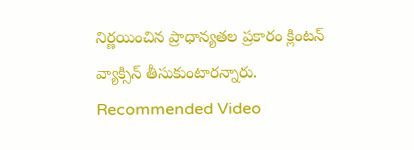నిర్ణయించిన ప్రాధాన్యతల ప్రకారం క్లింటన్ వ్యాక్సిన్ తీసుకుంటారన్నారు.
Recommended Video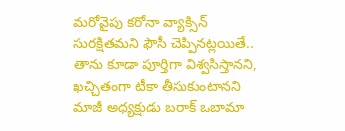మరోవైపు కరోనా వ్యాక్సిన్ సురక్షితమని ఫౌసీ చెప్పినట్లయితే.. తాను కూడా పూర్తిగా విశ్వసిస్తానని, ఖచ్చితంగా టీకా తీసుకుంటానని మాజీ అధ్యక్షుడు బరాక్ ఒబామా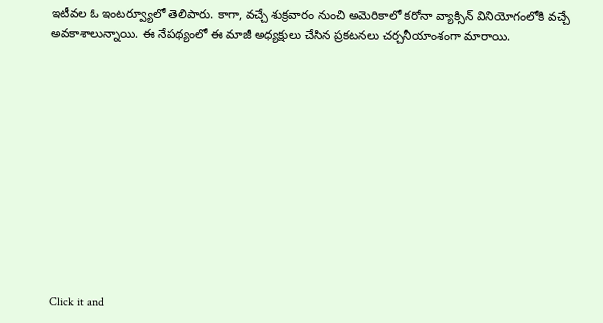ఇటీవల ఓ ఇంటర్వ్యూలో తెలిపారు. కాగా, వచ్చే శుక్రవారం నుంచి అమెరికాలో కరోనా వ్యాక్సిన్ వినియోగంలోకి వచ్చే అవకాశాలున్నాయి. ఈ నేపథ్యంలో ఈ మాజీ అధ్యక్షులు చేసిన ప్రకటనలు చర్చనీయాంశంగా మారాయి.












Click it and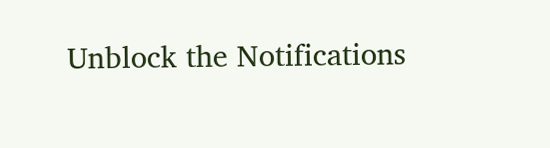Unblock the Notifications